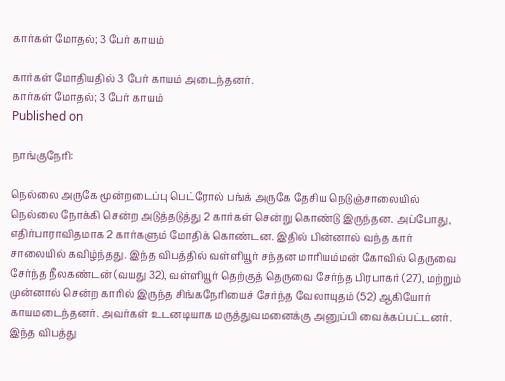கார்கள் மோதல்; 3 பேர் காயம்

கார்கள் மோதியதில் 3 பேர் காயம் அடைந்தனர்.
கார்கள் மோதல்; 3 பேர் காயம்
Published on

நாங்குநேரி:

நெல்லை அருகே மூன்றடைப்பு பெட்ரோல் பங்க் அருகே தேசிய நெடுஞ்சாலையில் நெல்லை நோக்கி சென்ற அடுத்தடுத்து 2 கார்கள் சென்று கொண்டு இருந்தன. அப்போது, எதிர்பாராவிதமாக 2 கார்களும் மோதிக் கொண்டன. இதில் பின்னால் வந்த கார் சாலையில் கவிழ்ந்தது. இந்த விபத்தில் வள்ளியூர் சந்தன மாரியம்மன் கோவில் தெருவை சேர்ந்த நீலகண்டன் (வயது 32), வள்ளியூர் தெற்குத் தெருவை சேர்ந்த பிரபாகர் (27), மற்றும் முன்னால் சென்ற காரில் இருந்த சிங்கநேரியைச் சேர்ந்த வேலாயுதம் (52) ஆகியோர் காயமடைந்தனர். அவர்கள் உடனடியாக மருத்துவமனைக்கு அனுப்பி வைக்கப்பட்டனர். இந்த விபத்து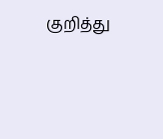குறித்து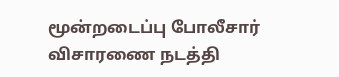மூன்றடைப்பு போலீசார் விசாரணை நடத்தி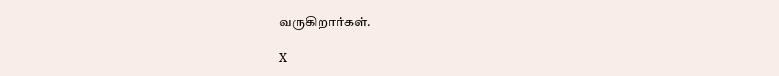வருகிறார்கள்.

X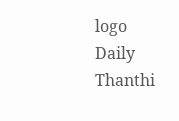logo
Daily Thanthi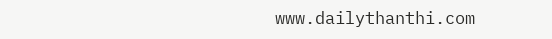www.dailythanthi.com